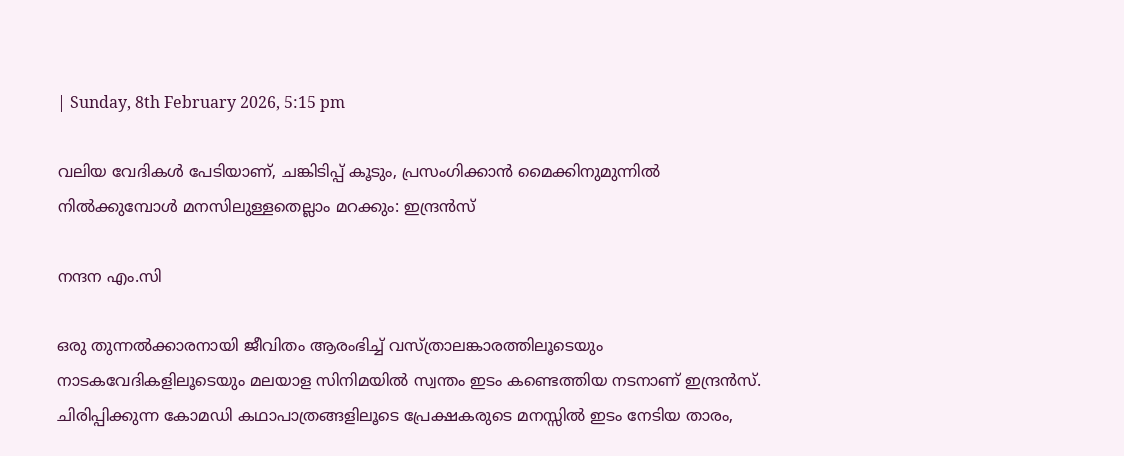| Sunday, 8th February 2026, 5:15 pm

വലിയ വേദികൾ പേടിയാണ്, ചങ്കിടിപ്പ് കൂടും, പ്രസംഗിക്കാൻ മൈക്കിനുമുന്നിൽ നിൽക്കുമ്പോൾ മനസിലുള്ളതെല്ലാം മറക്കും: ഇന്ദ്രൻസ്

നന്ദന എം.സി

ഒരു തുന്നൽക്കാരനായി ജീവിതം ആരംഭിച്ച് വസ്ത്രാലങ്കാരത്തിലൂടെയും നാടകവേദികളിലൂടെയും മലയാള സിനിമയിൽ സ്വന്തം ഇടം കണ്ടെത്തിയ നടനാണ് ഇന്ദ്രൻസ്. ചിരിപ്പിക്കുന്ന കോമഡി കഥാപാത്രങ്ങളിലൂടെ പ്രേക്ഷകരുടെ മനസ്സിൽ ഇടം നേടിയ താരം,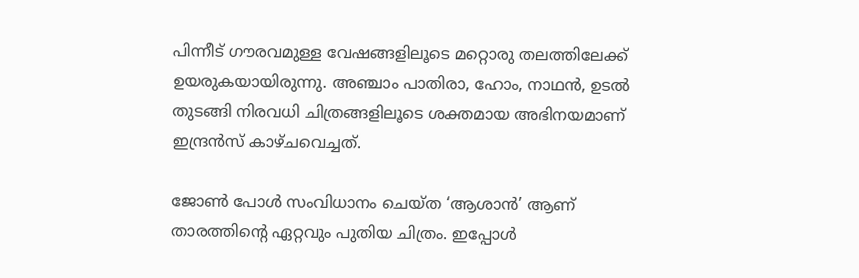പിന്നീട് ഗൗരവമുള്ള വേഷങ്ങളിലൂടെ മറ്റൊരു തലത്തിലേക്ക് ഉയരുകയായിരുന്നു. അഞ്ചാം പാതിരാ, ഹോം, നാഥൻ, ഉടൽ തുടങ്ങി നിരവധി ചിത്രങ്ങളിലൂടെ ശക്തമായ അഭിനയമാണ് ഇന്ദ്രൻസ് കാഴ്ചവെച്ചത്.

ജോൺ പോൾ സംവിധാനം ചെയ്ത ‘ആശാൻ’ ആണ് താരത്തിന്റെ ഏറ്റവും പുതിയ ചിത്രം. ഇപ്പോൾ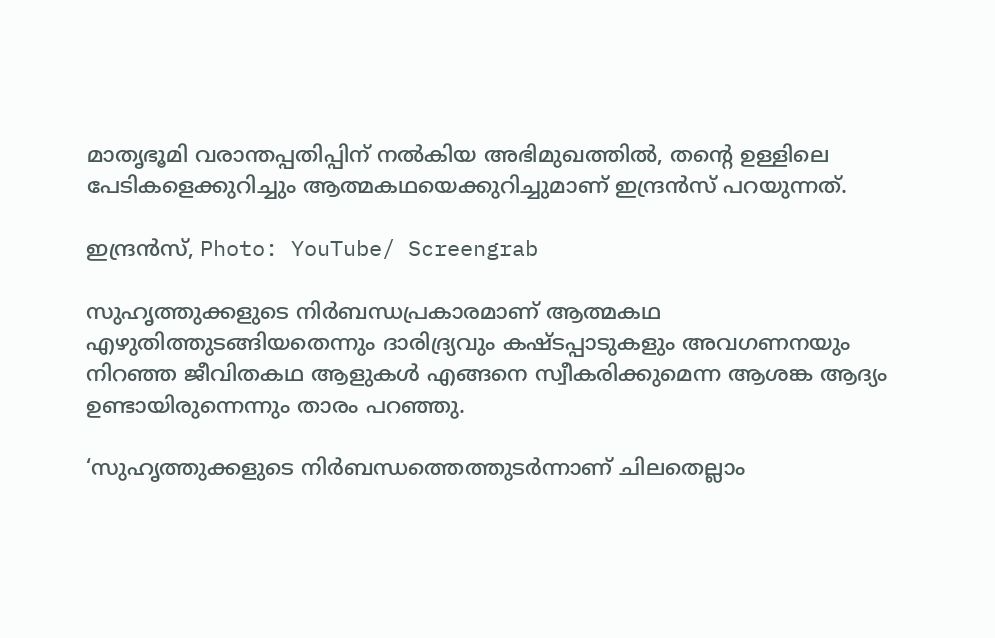മാതൃഭൂമി വരാന്തപ്പതിപ്പിന് നൽകിയ അഭിമുഖത്തിൽ, തന്റെ ഉള്ളിലെ പേടികളെക്കുറിച്ചും ആത്മകഥയെക്കുറിച്ചുമാണ് ഇന്ദ്രൻസ് പറയുന്നത്.

ഇന്ദ്രൻസ്, Photo: YouTube/ Screengrab

സുഹൃത്തുക്കളുടെ നിർബന്ധപ്രകാരമാണ് ആത്മകഥ എഴുതിത്തുടങ്ങിയതെന്നും ദാരിദ്ര്യവും കഷ്ടപ്പാടുകളും അവഗണനയും നിറഞ്ഞ ജീവിതകഥ ആളുകൾ എങ്ങനെ സ്വീകരിക്കുമെന്ന ആശങ്ക ആദ്യം ഉണ്ടായിരുന്നെന്നും താരം പറഞ്ഞു.

‘സുഹൃത്തുക്കളുടെ നിർബന്ധത്തെത്തുടർന്നാണ് ചിലതെല്ലാം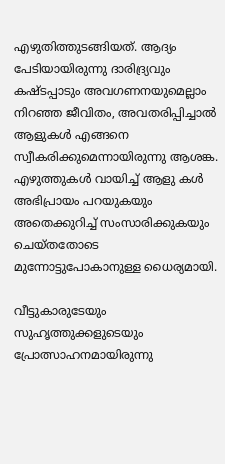എഴുതിത്തുടങ്ങിയത്. ആദ്യം പേടിയായിരുന്നു ദാരിദ്ര്യവും കഷ്ടപ്പാടും അവഗണനയുമെല്ലാം നിറഞ്ഞ ജീവിതം, അവതരിപ്പിച്ചാൽ ആളുകൾ എങ്ങനെ സ്വീകരിക്കുമെന്നായിരുന്നു ആശങ്ക. എഴുത്തുകൾ വായിച്ച് ആളു കൾ അഭിപ്രായം പറയുകയും അതെക്കുറിച്ച് സംസാരിക്കുകയും ചെയ്തതോടെ മുന്നോട്ടുപോകാനുള്ള ധൈര്യമായി.

വീട്ടുകാരുടേയും സുഹൃത്തുക്കളുടെയും പ്രോത്സാഹനമായിരുന്നു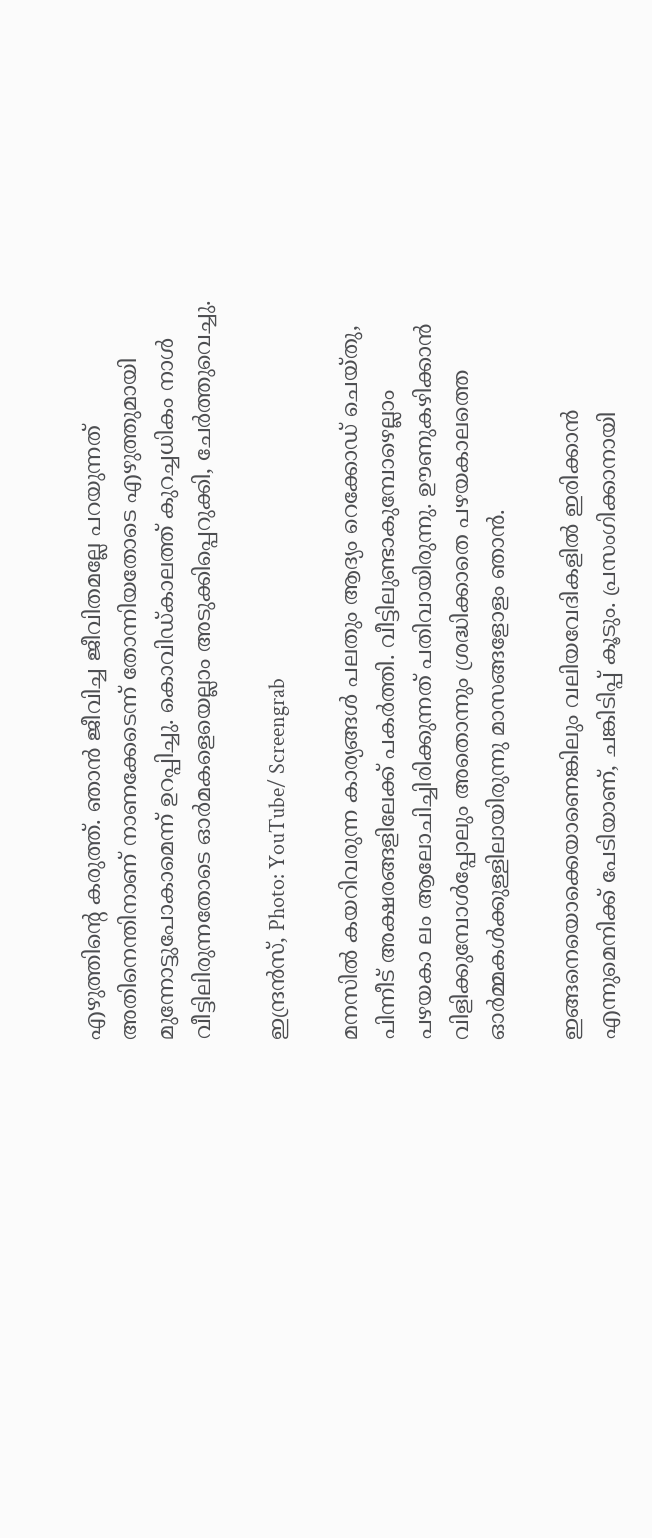എഴുത്തിൻ്റെ കരുത്ത്. ഞാൻ ജീവിച്ച ജീവിതമല്ലേ പറയുന്നത് അതിനെന്തിനാണ് നാണക്കേടെന്ന് തോന്നിയതോടെ എഴുത്തുമായി മുന്നോട്ടുപോകാമെന്ന് ഉറപ്പിച്ചു. കൊവിഡ്‌കാലത്ത് കുറച്ചധികം നാൾ വീട്ടിലിരുന്നതോടെ ഓർമകളെയെല്ലാം അടുക്കിപ്പെറുക്കി, ചേർത്തുവെച്ചു.

ഇന്ദ്രൻസ്, Photo: YouTube/ Screengrab

മനസിൽ കയറിവരുന്ന കാര്യങ്ങൾ പലതും ആദ്യം റെക്കോഡ് ചെയ്തു, പിന്നീട് അക്ഷരങ്ങളിലേക്ക് പകർത്തി. വീട്ടിലുണ്ടാകുമ്പോഴെല്ലാം പഴയകാ ലം ആലോചിച്ചിരിക്കുന്നത് പതിവായിരുന്നു. ഊണുകഴിക്കാൻ വിളിക്കുമ്പോൾപ്പോലും അതൊന്നും ശ്രദ്ധിക്കാതെ പഴയകാലത്തെ ഓർമ്മകൾക്കുള്ളിലായിരുന്നു മാസങ്ങളോളം ഞാൻ.

ഇങ്ങനെയൊക്കെയാണെങ്കിലും വലിയവേദികളിൽ ഇരിക്കാൻ എന്നുമെനിക്ക് പേടിയാണ്, ചങ്കിടിപ്പ് കൂടും. പ്രസംഗിക്കാനായി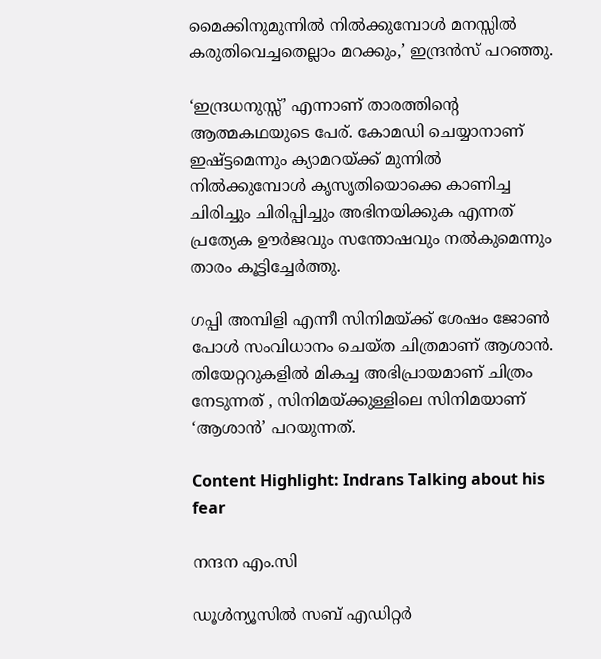മൈക്കിനുമുന്നിൽ നിൽക്കുമ്പോൾ മനസ്സിൽ കരുതിവെച്ചതെല്ലാം മറക്കും,’ ഇന്ദ്രൻസ് പറഞ്ഞു.

‘ഇന്ദ്രധനുസ്സ്’ എന്നാണ് താരത്തിന്റെ ആത്മകഥയുടെ പേര്. കോമഡി ചെയ്യാനാണ് ഇഷ്ട്ടമെന്നും ക്യാമറയ്ക്ക് മുന്നിൽ നിൽക്കുമ്പോൾ കൃസൃതിയൊക്കെ കാണിച്ച ചിരിച്ചും ചിരിപ്പിച്ചും അഭിനയിക്കുക എന്നത് പ്രത്യേക ഊർജവും സന്തോഷവും നൽകുമെന്നും താരം കൂട്ടിച്ചേർത്തു.

ഗപ്പി അമ്പിളി എന്നീ സിനിമയ്ക്ക് ശേഷം ജോൺ പോൾ സംവിധാനം ചെയ്ത ചിത്രമാണ് ആശാൻ. തിയേറ്ററുകളിൽ മികച്ച അഭിപ്രായമാണ് ചിത്രം നേടുന്നത് , സിനിമയ്ക്കുള്ളിലെ സിനിമയാണ് ‘ആശാൻ’ പറയുന്നത്.

Content Highlight: Indrans Talking about his fear

നന്ദന എം.സി

ഡൂള്‍ന്യൂസില്‍ സബ് എഡിറ്റര്‍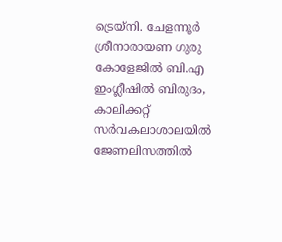ട്രെയ്‌നി. ചേളന്നൂര്‍ ശ്രീനാരായണ ഗുരു കോളേജില്‍ ബി.എ ഇംഗ്ലീഷില്‍ ബിരുദം, കാലിക്കറ്റ് സര്‍വകലാശാലയില്‍ ജേണലിസത്തില്‍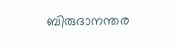ബിരുദാനന്തര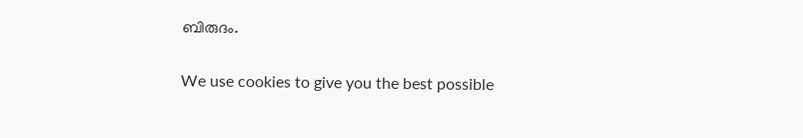ബിരുദം.

We use cookies to give you the best possible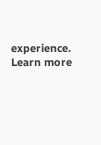experience. Learn more